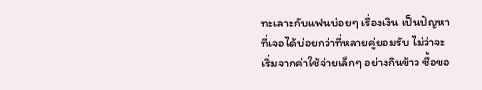ทะเลาะกับแฟนบ่อยๆ เรื่องเงิน เป็นปัญหาที่เจอได้บ่อยกว่าที่หลายคู่ยอมรับ ไม่ว่าจะเริ่มจากค่าใช้จ่ายเล็กๆ อย่างกินข้าว ซื้อขอ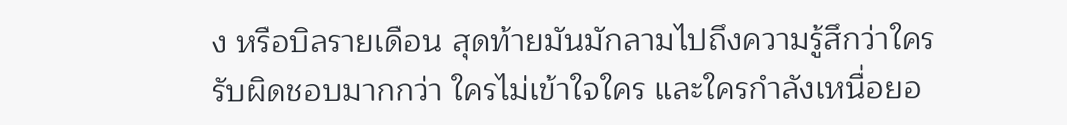ง หรือบิลรายเดือน สุดท้ายมันมักลามไปถึงความรู้สึกว่าใครรับผิดชอบมากกว่า ใครไม่เข้าใจใคร และใครกำลังเหนื่อยอ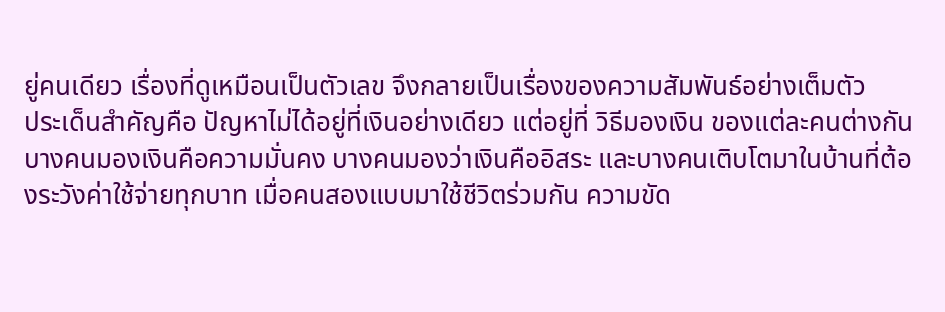ยู่คนเดียว เรื่องที่ดูเหมือนเป็นตัวเลข จึงกลายเป็นเรื่องของความสัมพันธ์อย่างเต็มตัว
ประเด็นสำคัญคือ ปัญหาไม่ได้อยู่ที่เงินอย่างเดียว แต่อยู่ที่ วิธีมองเงิน ของแต่ละคนต่างกัน บางคนมองเงินคือความมั่นคง บางคนมองว่าเงินคืออิสระ และบางคนเติบโตมาในบ้านที่ต้องระวังค่าใช้จ่ายทุกบาท เมื่อคนสองแบบมาใช้ชีวิตร่วมกัน ความขัด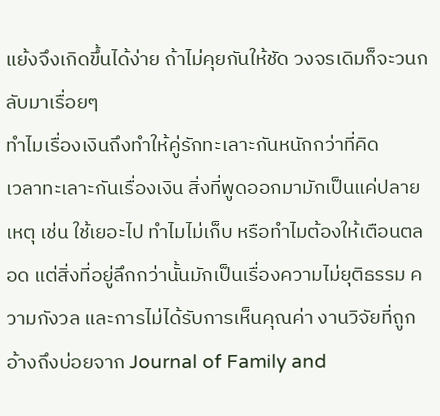แย้งจึงเกิดขึ้นได้ง่าย ถ้าไม่คุยกันให้ชัด วงจรเดิมก็จะวนกลับมาเรื่อยๆ
ทำไมเรื่องเงินถึงทำให้คู่รักทะเลาะกันหนักกว่าที่คิด
เวลาทะเลาะกันเรื่องเงิน สิ่งที่พูดออกมามักเป็นแค่ปลายเหตุ เช่น ใช้เยอะไป ทำไมไม่เก็บ หรือทำไมต้องให้เตือนตลอด แต่สิ่งที่อยู่ลึกกว่านั้นมักเป็นเรื่องความไม่ยุติธรรม ความกังวล และการไม่ได้รับการเห็นคุณค่า งานวิจัยที่ถูกอ้างถึงบ่อยจาก Journal of Family and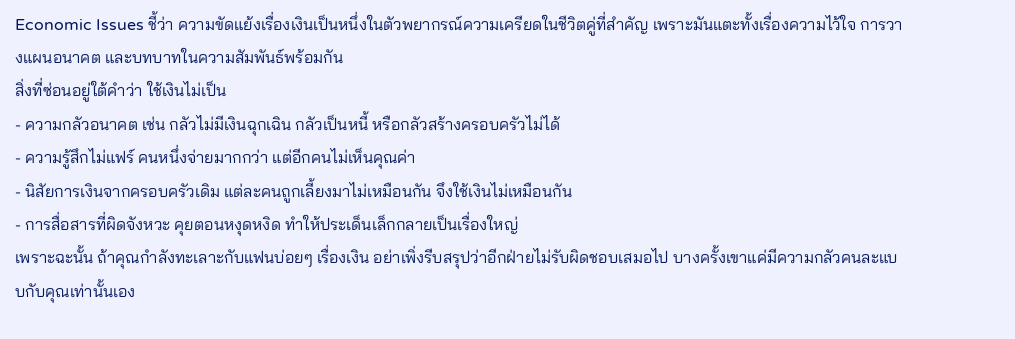Economic Issues ชี้ว่า ความขัดแย้งเรื่องเงินเป็นหนึ่งในตัวพยากรณ์ความเครียดในชีวิตคู่ที่สำคัญ เพราะมันแตะทั้งเรื่องความไว้ใจ การวางแผนอนาคต และบทบาทในความสัมพันธ์พร้อมกัน
สิ่งที่ซ่อนอยู่ใต้คำว่า ใช้เงินไม่เป็น
- ความกลัวอนาคต เช่น กลัวไม่มีเงินฉุกเฉิน กลัวเป็นหนี้ หรือกลัวสร้างครอบครัวไม่ได้
- ความรู้สึกไม่แฟร์ คนหนึ่งจ่ายมากกว่า แต่อีกคนไม่เห็นคุณค่า
- นิสัยการเงินจากครอบครัวเดิม แต่ละคนถูกเลี้ยงมาไม่เหมือนกัน จึงใช้เงินไม่เหมือนกัน
- การสื่อสารที่ผิดจังหวะ คุยตอนหงุดหงิด ทำให้ประเด็นเล็กกลายเป็นเรื่องใหญ่
เพราะฉะนั้น ถ้าคุณกำลังทะเลาะกับแฟนบ่อยๆ เรื่องเงิน อย่าเพิ่งรีบสรุปว่าอีกฝ่ายไม่รับผิดชอบเสมอไป บางครั้งเขาแค่มีความกลัวคนละแบบกับคุณเท่านั้นเอง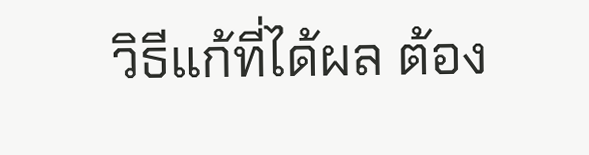วิธีแก้ที่ได้ผล ต้อง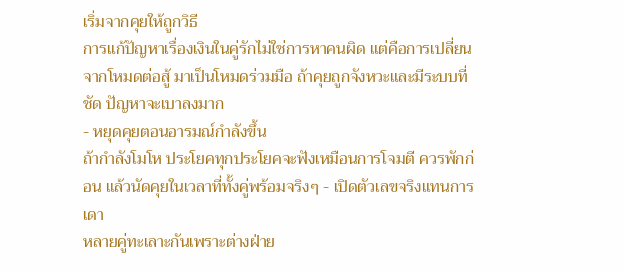เริ่มจากคุยให้ถูกวิธี
การแก้ปัญหาเรื่องเงินในคู่รักไม่ใช่การหาคนผิด แต่คือการเปลี่ยนจากโหมดต่อสู้ มาเป็นโหมดร่วมมือ ถ้าคุยถูกจังหวะและมีระบบที่ชัด ปัญหาจะเบาลงมาก
- หยุดคุยตอนอารมณ์กำลังขึ้น
ถ้ากำลังโมโห ประโยคทุกประโยคจะฟังเหมือนการโจมตี ควรพักก่อน แล้วนัดคุยในเวลาที่ทั้งคู่พร้อมจริงๆ - เปิดตัวเลขจริงแทนการเดา
หลายคู่ทะเลาะกันเพราะต่างฝ่าย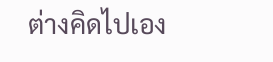ต่างคิดไปเอง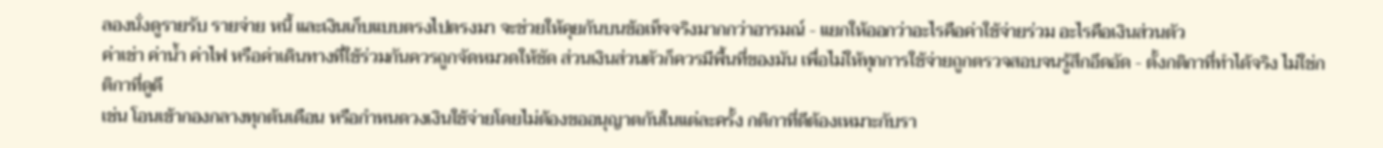ลองนั่งดูรายรับ รายจ่าย หนี้ และเงินเก็บแบบตรงไปตรงมา จะช่วยให้คุยกันบนข้อเท็จจริงมากกว่าอารมณ์ - แยกให้ออกว่าอะไรคือค่าใช้จ่ายร่วม อะไรคือเงินส่วนตัว
ค่าเช่า ค่าน้ำ ค่าไฟ หรือค่าเดินทางที่ใช้ร่วมกันควรถูกจัดหมวดให้ชัด ส่วนเงินส่วนตัวก็ควรมีพื้นที่ของมัน เพื่อไม่ให้ทุกการใช้จ่ายถูกตรวจสอบจนรู้สึกอึดอัด - ตั้งกติกาที่ทำได้จริง ไม่ใช่กติกาที่ดูดี
เช่น โอนเข้ากองกลางทุกต้นเดือน หรือกำหนดวงเงินใช้จ่ายโดยไม่ต้องขออนุญาตกันในแต่ละครั้ง กติกาที่ดีต้องเหมาะกับรา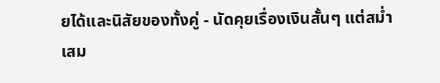ยได้และนิสัยของทั้งคู่ - นัดคุยเรื่องเงินสั้นๆ แต่สม่ำเสม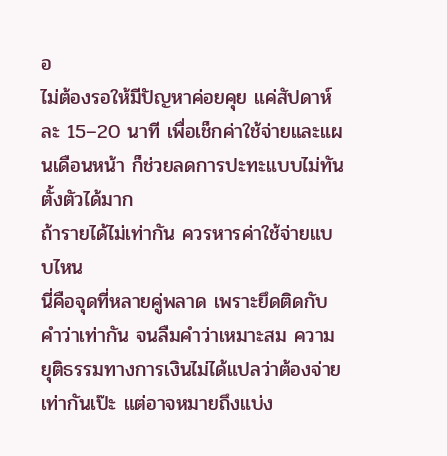อ
ไม่ต้องรอให้มีปัญหาค่อยคุย แค่สัปดาห์ละ 15–20 นาที เพื่อเช็กค่าใช้จ่ายและแผนเดือนหน้า ก็ช่วยลดการปะทะแบบไม่ทันตั้งตัวได้มาก
ถ้ารายได้ไม่เท่ากัน ควรหารค่าใช้จ่ายแบบไหน
นี่คือจุดที่หลายคู่พลาด เพราะยึดติดกับคำว่าเท่ากัน จนลืมคำว่าเหมาะสม ความยุติธรรมทางการเงินไม่ได้แปลว่าต้องจ่ายเท่ากันเป๊ะ แต่อาจหมายถึงแบ่ง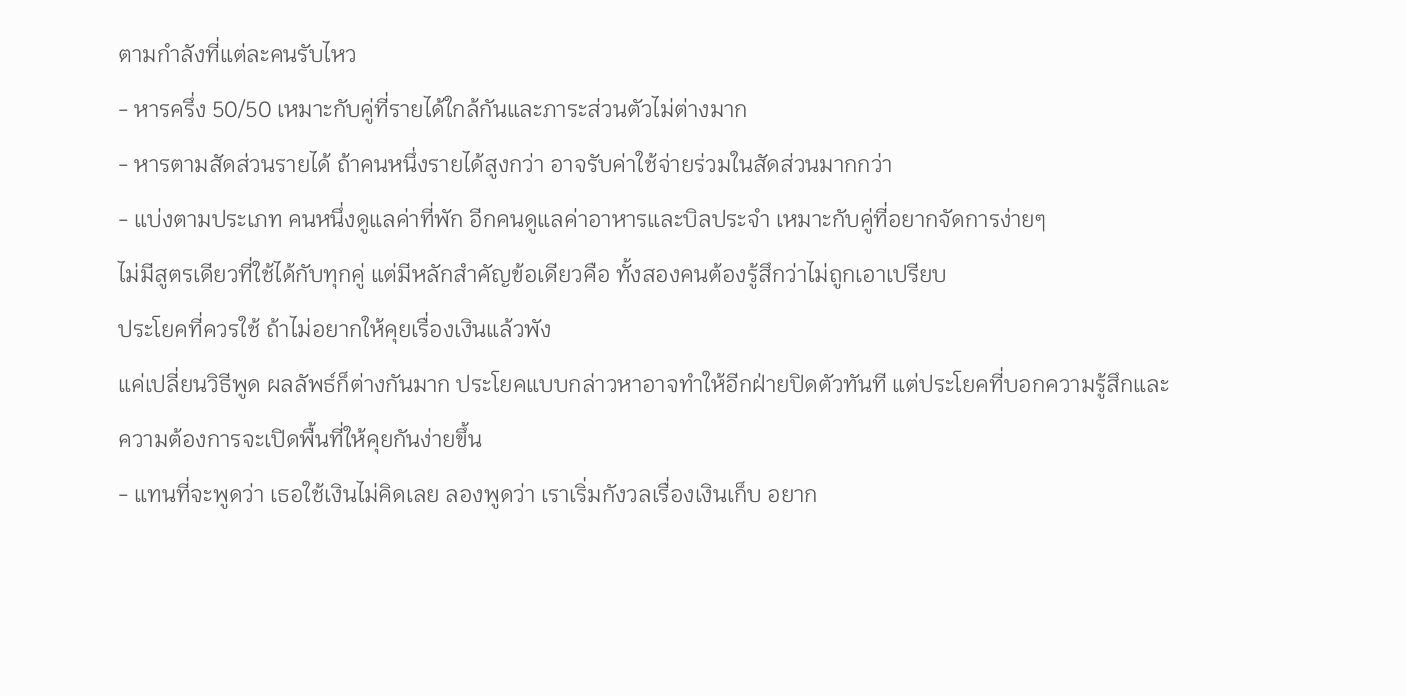ตามกำลังที่แต่ละคนรับไหว
- หารครึ่ง 50/50 เหมาะกับคู่ที่รายได้ใกล้กันและภาระส่วนตัวไม่ต่างมาก
- หารตามสัดส่วนรายได้ ถ้าคนหนึ่งรายได้สูงกว่า อาจรับค่าใช้จ่ายร่วมในสัดส่วนมากกว่า
- แบ่งตามประเภท คนหนึ่งดูแลค่าที่พัก อีกคนดูแลค่าอาหารและบิลประจำ เหมาะกับคู่ที่อยากจัดการง่ายๆ
ไม่มีสูตรเดียวที่ใช้ได้กับทุกคู่ แต่มีหลักสำคัญข้อเดียวคือ ทั้งสองคนต้องรู้สึกว่าไม่ถูกเอาเปรียบ
ประโยคที่ควรใช้ ถ้าไม่อยากให้คุยเรื่องเงินแล้วพัง
แค่เปลี่ยนวิธีพูด ผลลัพธ์ก็ต่างกันมาก ประโยคแบบกล่าวหาอาจทำให้อีกฝ่ายปิดตัวทันที แต่ประโยคที่บอกความรู้สึกและความต้องการจะเปิดพื้นที่ให้คุยกันง่ายขึ้น
- แทนที่จะพูดว่า เธอใช้เงินไม่คิดเลย ลองพูดว่า เราเริ่มกังวลเรื่องเงินเก็บ อยาก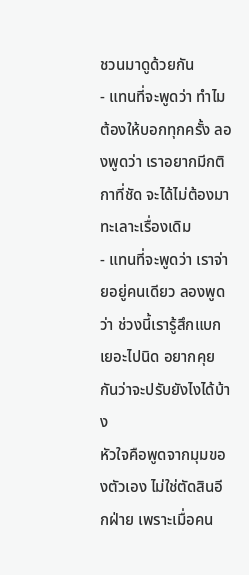ชวนมาดูด้วยกัน
- แทนที่จะพูดว่า ทำไมต้องให้บอกทุกครั้ง ลองพูดว่า เราอยากมีกติกาที่ชัด จะได้ไม่ต้องมาทะเลาะเรื่องเดิม
- แทนที่จะพูดว่า เราจ่ายอยู่คนเดียว ลองพูดว่า ช่วงนี้เรารู้สึกแบกเยอะไปนิด อยากคุยกันว่าจะปรับยังไงได้บ้าง
หัวใจคือพูดจากมุมของตัวเอง ไม่ใช่ตัดสินอีกฝ่าย เพราะเมื่อคน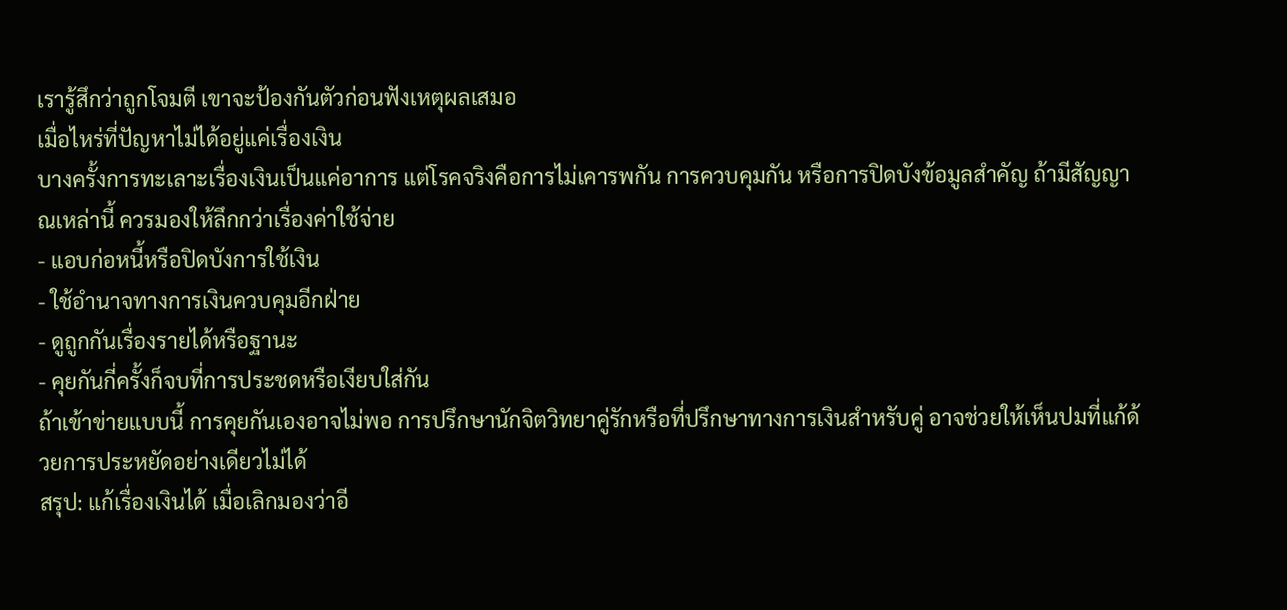เรารู้สึกว่าถูกโจมตี เขาจะป้องกันตัวก่อนฟังเหตุผลเสมอ
เมื่อไหร่ที่ปัญหาไม่ได้อยู่แค่เรื่องเงิน
บางครั้งการทะเลาะเรื่องเงินเป็นแค่อาการ แต่โรคจริงคือการไม่เคารพกัน การควบคุมกัน หรือการปิดบังข้อมูลสำคัญ ถ้ามีสัญญาณเหล่านี้ ควรมองให้ลึกกว่าเรื่องค่าใช้จ่าย
- แอบก่อหนี้หรือปิดบังการใช้เงิน
- ใช้อำนาจทางการเงินควบคุมอีกฝ่าย
- ดูถูกกันเรื่องรายได้หรือฐานะ
- คุยกันกี่ครั้งก็จบที่การประชดหรือเงียบใส่กัน
ถ้าเข้าข่ายแบบนี้ การคุยกันเองอาจไม่พอ การปรึกษานักจิตวิทยาคู่รักหรือที่ปรึกษาทางการเงินสำหรับคู่ อาจช่วยให้เห็นปมที่แก้ด้วยการประหยัดอย่างเดียวไม่ได้
สรุป: แก้เรื่องเงินได้ เมื่อเลิกมองว่าอี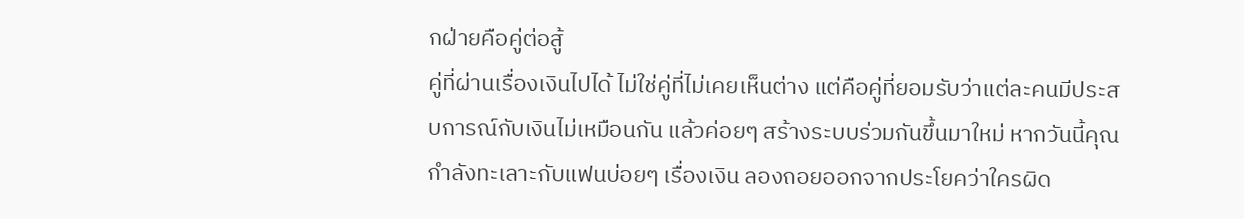กฝ่ายคือคู่ต่อสู้
คู่ที่ผ่านเรื่องเงินไปได้ ไม่ใช่คู่ที่ไม่เคยเห็นต่าง แต่คือคู่ที่ยอมรับว่าแต่ละคนมีประสบการณ์กับเงินไม่เหมือนกัน แล้วค่อยๆ สร้างระบบร่วมกันขึ้นมาใหม่ หากวันนี้คุณกำลังทะเลาะกับแฟนบ่อยๆ เรื่องเงิน ลองถอยออกจากประโยคว่าใครผิด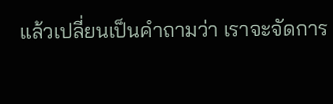แล้วเปลี่ยนเป็นคำถามว่า เราจะจัดการ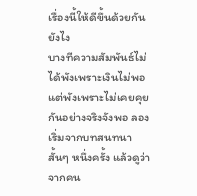เรื่องนี้ให้ดีขึ้นด้วยกันยังไง
บางทีความสัมพันธ์ไม่ได้พังเพราะเงินไม่พอ แต่พังเพราะไม่เคยคุยกันอย่างจริงจังพอ ลองเริ่มจากบทสนทนาสั้นๆ หนึ่งครั้ง แล้วดูว่าจากคน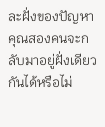ละฝั่งของปัญหา คุณสองคนจะกลับมาอยู่ฝั่งเดียวกันได้หรือไม่